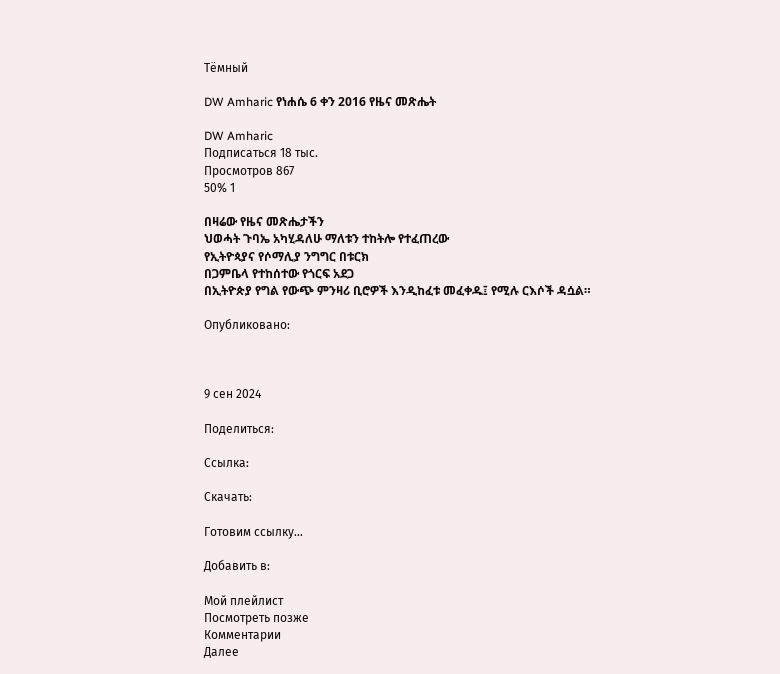Тёмный

DW Amharic የነሐሴ 6 ቀን 2016 የዜና መጽሔት

DW Amharic
Подписаться 18 тыс.
Просмотров 867
50% 1

በዛሬው የዜና መጽሔታችን
ህወሓት ጉባኤ አካሂዳለሁ ማለቱን ተከትሎ የተፈጠረው
የኢትዮጳያና የሶማሊያ ንግግር በቱርክ
በጋምቤላ የተከሰተው የጎርፍ አደጋ
በኢትዮጵያ የግል የውጭ ምንዛሪ ቢሮዎች እንዲከፈቱ መፈቀዱ፤ የሚሉ ርእሶች ዳሷል።

Опубликовано:



9 сен 2024

Поделиться:

Ссылка:

Скачать:

Готовим ссылку...

Добавить в:

Мой плейлист
Посмотреть позже
Комментарии
Далее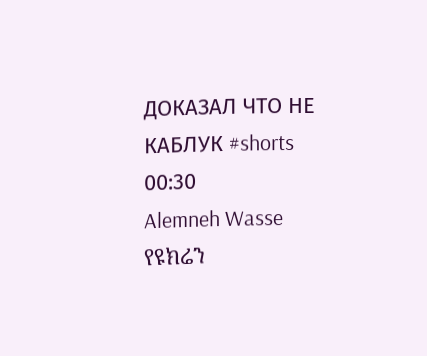ДОКАЗАЛ ЧТО НЕ КАБЛУК #shorts
00:30
Alemneh Wasse የዩክሬን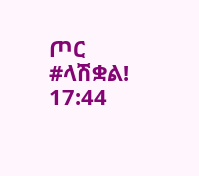ጦር #ላሽቋል!
17:44